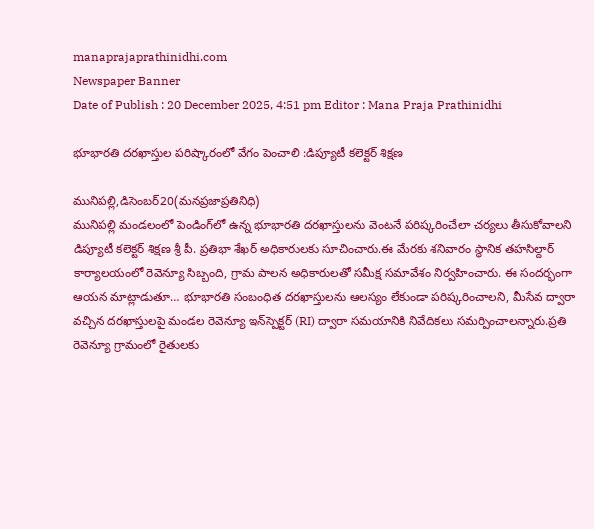manaprajaprathinidhi.com
Newspaper Banner
Date of Publish : 20 December 2025, 4:51 pm Editor : Mana Praja Prathinidhi

భూభారతి దరఖాస్తుల పరిష్కారంలో వేగం పెంచాలి :డిప్యూటీ కలెక్టర్ శిక్షణ

మునిపల్లి,డిసెంబర్20(మనప్రజాప్రతినిధి)
మునిపల్లి మండలంలో పెండింగ్‌లో ఉన్న భూభారతి దరఖాస్తులను వెంటనే పరిష్కరించేలా చర్యలు తీసుకోవాలని డిప్యూటీ కలెక్టర్ శిక్షణ శ్రీ పీ. ప్రతిభా శేఖర్ అధికారులకు సూచించారు.ఈ మేరకు శనివారం స్థానిక తహసిల్దార్ కార్యాలయంలో రెవెన్యూ సిబ్బంది, గ్రామ పాలన అధికారులతో సమీక్ష సమావేశం నిర్వహించారు. ఈ సందర్భంగా ఆయన మాట్లాడుతూ… భూభారతి సంబంధిత దరఖాస్తులను ఆలస్యం లేకుండా పరిష్కరించాలని, మీసేవ ద్వారా వచ్చిన దరఖాస్తులపై మండల రెవెన్యూ ఇన్‌స్పెక్టర్ (RI) ద్వారా సమయానికి నివేదికలు సమర్పించాలన్నారు.ప్రతి రెవెన్యూ గ్రామంలో రైతులకు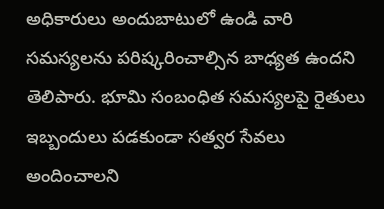అధికారులు అందుబాటులో ఉండి వారి సమస్యలను పరిష్కరించాల్సిన బాధ్యత ఉందని తెలిపారు. భూమి సంబంధిత సమస్యలపై రైతులు ఇబ్బందులు పడకుండా సత్వర సేవలు అందించాలని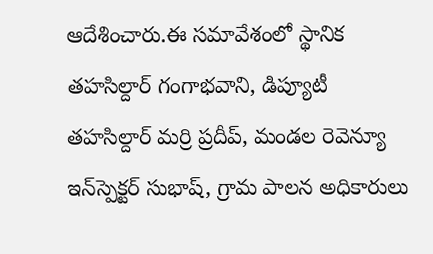ఆదేశించారు.ఈ సమావేశంలో స్థానిక తహసిల్దార్ గంగాభవాని, డిప్యూటీ తహసిల్దార్ మర్రి ప్రదీప్, మండల రెవెన్యూ ఇన్‌స్పెక్టర్ సుభాష్, గ్రామ పాలన అధికారులు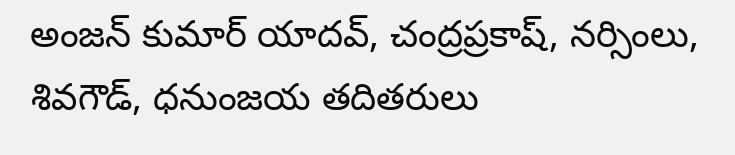అంజన్ కుమార్ యాదవ్, చంద్రప్రకాష్, నర్సింలు, శివగౌడ్, ధనుంజయ తదితరులు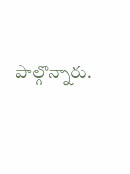పాల్గొన్నారు.